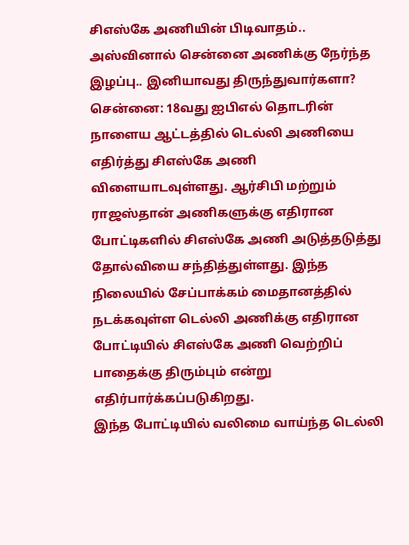சிஎஸ்கே அணியின் பிடிவாதம்.. அஸ்வினால் சென்னை அணிக்கு நேர்ந்த இழப்பு.. இனியாவது திருந்துவார்களா?
சென்னை: 18வது ஐபிஎல் தொடரின் நாளைய ஆட்டத்தில் டெல்லி அணியை எதிர்த்து சிஎஸ்கே அணி விளையாடவுள்ளது. ஆர்சிபி மற்றும் ராஜஸ்தான் அணிகளுக்கு எதிரான போட்டிகளில் சிஎஸ்கே அணி அடுத்தடுத்து தோல்வியை சந்தித்துள்ளது. இந்த நிலையில் சேப்பாக்கம் மைதானத்தில் நடக்கவுள்ள டெல்லி அணிக்கு எதிரான போட்டியில் சிஎஸ்கே அணி வெற்றிப் பாதைக்கு திரும்பும் என்று எதிர்பார்க்கப்படுகிறது.
இந்த போட்டியில் வலிமை வாய்ந்த டெல்லி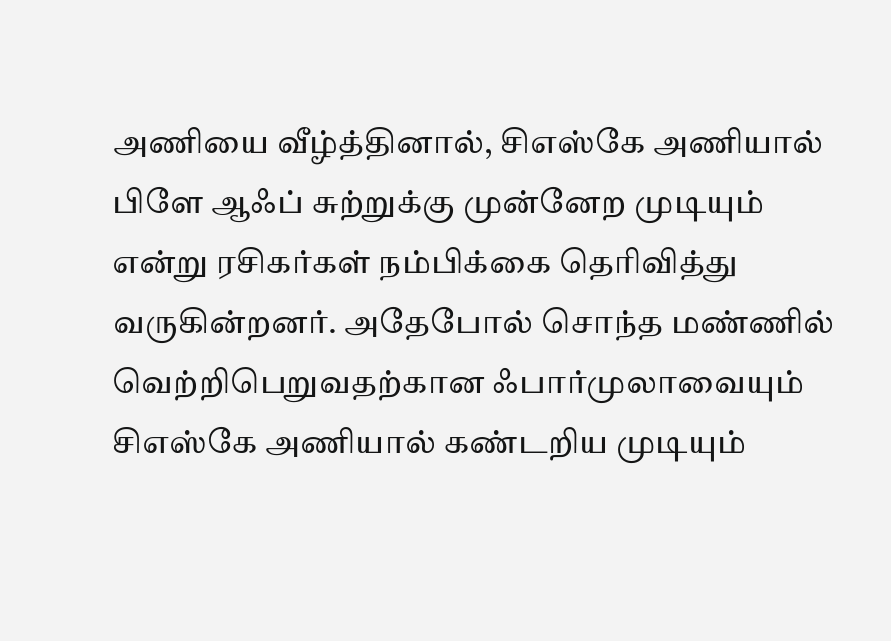அணியை வீழ்த்தினால், சிஎஸ்கே அணியால் பிளே ஆஃப் சுற்றுக்கு முன்னேற முடியும் என்று ரசிகர்கள் நம்பிக்கை தெரிவித்து வருகின்றனர். அதேபோல் சொந்த மண்ணில் வெற்றிபெறுவதற்கான ஃபார்முலாவையும் சிஎஸ்கே அணியால் கண்டறிய முடியும்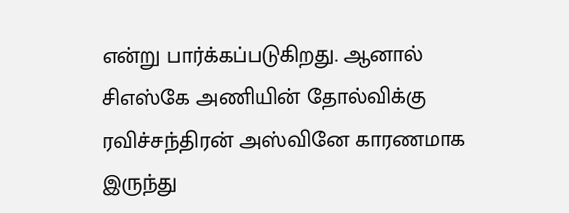என்று பார்க்கப்படுகிறது. ஆனால் சிஎஸ்கே அணியின் தோல்விக்கு ரவிச்சந்திரன் அஸ்வினே காரணமாக இருந்து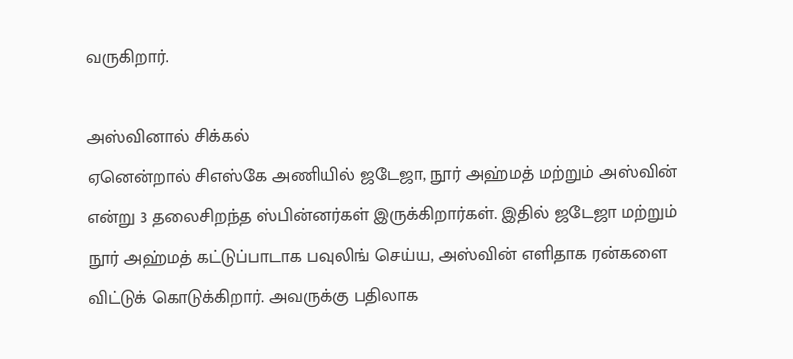வருகிறார்.

அஸ்வினால் சிக்கல்
ஏனென்றால் சிஎஸ்கே அணியில் ஜடேஜா, நூர் அஹ்மத் மற்றும் அஸ்வின் என்று 3 தலைசிறந்த ஸ்பின்னர்கள் இருக்கிறார்கள். இதில் ஜடேஜா மற்றும் நூர் அஹ்மத் கட்டுப்பாடாக பவுலிங் செய்ய, அஸ்வின் எளிதாக ரன்களை விட்டுக் கொடுக்கிறார். அவருக்கு பதிலாக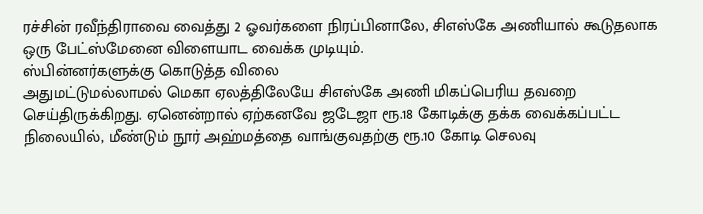ரச்சின் ரவீந்திராவை வைத்து 2 ஓவர்களை நிரப்பினாலே, சிஎஸ்கே அணியால் கூடுதலாக ஒரு பேட்ஸ்மேனை விளையாட வைக்க முடியும்.
ஸ்பின்னர்களுக்கு கொடுத்த விலை
அதுமட்டுமல்லாமல் மெகா ஏலத்திலேயே சிஎஸ்கே அணி மிகப்பெரிய தவறை செய்திருக்கிறது. ஏனென்றால் ஏற்கனவே ஜடேஜா ரூ.18 கோடிக்கு தக்க வைக்கப்பட்ட நிலையில், மீண்டும் நூர் அஹ்மத்தை வாங்குவதற்கு ரூ.10 கோடி செலவு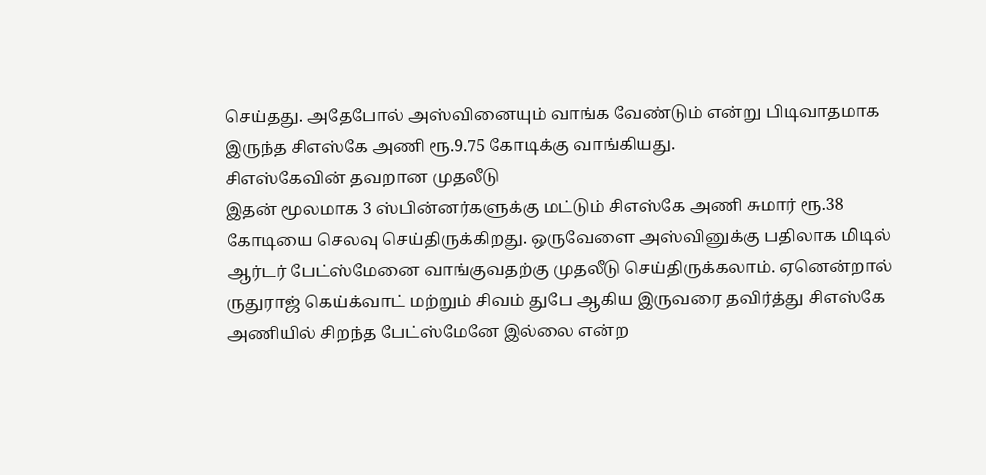செய்தது. அதேபோல் அஸ்வினையும் வாங்க வேண்டும் என்று பிடிவாதமாக இருந்த சிஎஸ்கே அணி ரூ.9.75 கோடிக்கு வாங்கியது.
சிஎஸ்கேவின் தவறான முதலீடு
இதன் மூலமாக 3 ஸ்பின்னர்களுக்கு மட்டும் சிஎஸ்கே அணி சுமார் ரூ.38 கோடியை செலவு செய்திருக்கிறது. ஒருவேளை அஸ்வினுக்கு பதிலாக மிடில் ஆர்டர் பேட்ஸ்மேனை வாங்குவதற்கு முதலீடு செய்திருக்கலாம். ஏனென்றால் ருதுராஜ் கெய்க்வாட் மற்றும் சிவம் துபே ஆகிய இருவரை தவிர்த்து சிஎஸ்கே அணியில் சிறந்த பேட்ஸ்மேனே இல்லை என்ற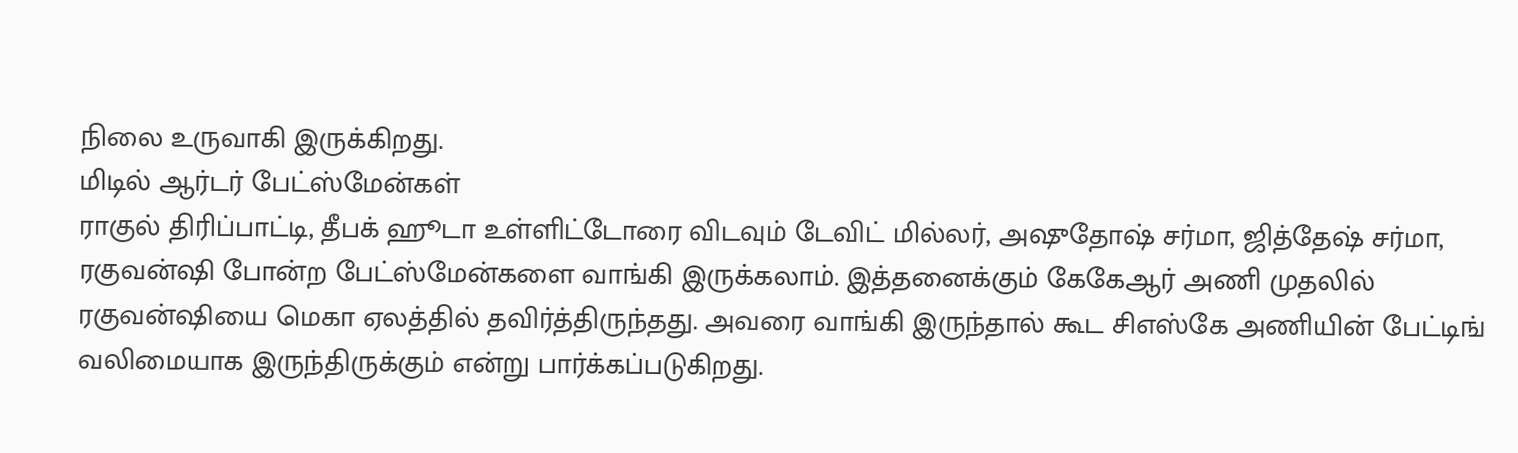நிலை உருவாகி இருக்கிறது.
மிடில் ஆர்டர் பேட்ஸ்மேன்கள்
ராகுல் திரிப்பாட்டி, தீபக் ஹூடா உள்ளிட்டோரை விடவும் டேவிட் மில்லர், அஷுதோஷ் சர்மா, ஜித்தேஷ் சர்மா, ரகுவன்ஷி போன்ற பேட்ஸ்மேன்களை வாங்கி இருக்கலாம். இத்தனைக்கும் கேகேஆர் அணி முதலில் ரகுவன்ஷியை மெகா ஏலத்தில் தவிர்த்திருந்தது. அவரை வாங்கி இருந்தால் கூட சிஎஸ்கே அணியின் பேட்டிங் வலிமையாக இருந்திருக்கும் என்று பார்க்கப்படுகிறது.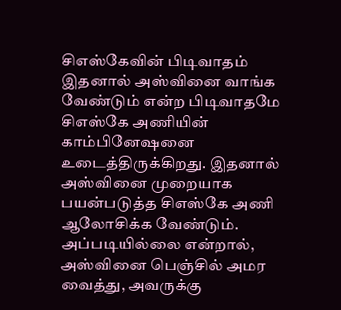சிஎஸ்கேவின் பிடிவாதம்
இதனால் அஸ்வினை வாங்க வேண்டும் என்ற பிடிவாதமே சிஎஸ்கே அணியின் காம்பினேஷனை உடைத்திருக்கிறது. இதனால் அஸ்வினை முறையாக பயன்படுத்த சிஎஸ்கே அணி ஆலோசிக்க வேண்டும். அப்படியில்லை என்றால், அஸ்வினை பெஞ்சில் அமர வைத்து, அவருக்கு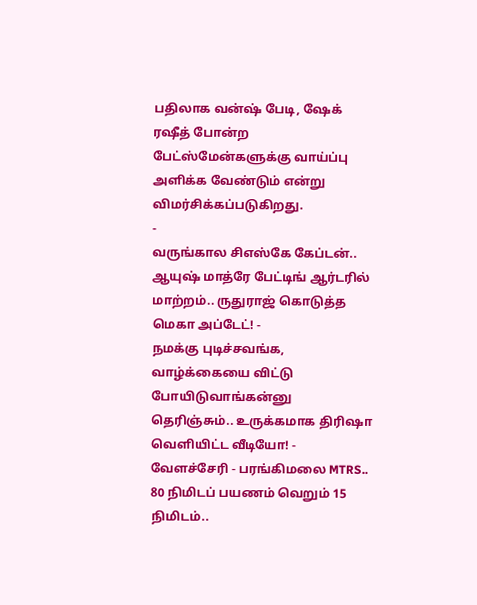பதிலாக வன்ஷ் பேடி, ஷேக் ரஷீத் போன்ற பேட்ஸ்மேன்களுக்கு வாய்ப்பு அளிக்க வேண்டும் என்று விமர்சிக்கப்படுகிறது.
-
வருங்கால சிஎஸ்கே கேப்டன்.. ஆயுஷ் மாத்ரே பேட்டிங் ஆர்டரில் மாற்றம்.. ருதுராஜ் கொடுத்த மெகா அப்டேட்! -
நமக்கு புடிச்சவங்க, வாழ்க்கையை விட்டு போயிடுவாங்கன்னு தெரிஞ்சும்.. உருக்கமாக திரிஷா வெளியிட்ட வீடியோ! -
வேளச்சேரி - பரங்கிமலை MTRS.. 80 நிமிடப் பயணம் வெறும் 15 நிமிடம்..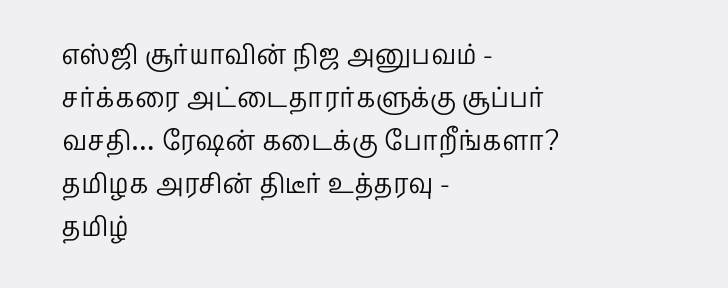எஸ்ஜி சூர்யாவின் நிஜ அனுபவம் -
சர்க்கரை அட்டைதாரர்களுக்கு சூப்பர் வசதி… ரேஷன் கடைக்கு போறீங்களா? தமிழக அரசின் திடீர் உத்தரவு -
தமிழ்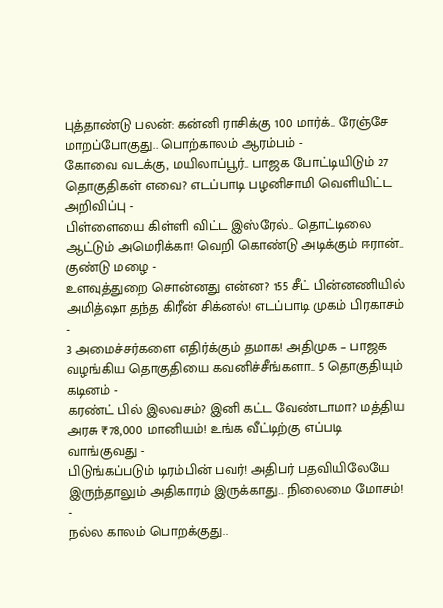புத்தாண்டு பலன்: கன்னி ராசிக்கு 100 மார்க்.. ரேஞ்சே மாறப்போகுது.. பொற்காலம் ஆரம்பம் -
கோவை வடக்கு, மயிலாப்பூர்.. பாஜக போட்டியிடும் 27 தொகுதிகள் எவை? எடப்பாடி பழனிசாமி வெளியிட்ட அறிவிப்பு -
பிள்ளையை கிள்ளி விட்ட இஸ்ரேல்.. தொட்டிலை ஆட்டும் அமெரிக்கா! வெறி கொண்டு அடிக்கும் ஈரான்.. குண்டு மழை -
உளவுத்துறை சொன்னது என்ன? 155 சீட் பின்னணியில் அமித்ஷா தந்த கிரீன் சிக்னல்! எடப்பாடி முகம் பிரகாசம் -
3 அமைச்சர்களை எதிர்க்கும் தமாக! அதிமுக – பாஜக வழங்கிய தொகுதியை கவனிச்சீங்களா.. 5 தொகுதியும் கடினம் -
கரண்ட் பில் இலவசம்? இனி கட்ட வேண்டாமா? மத்திய அரசு ₹78,000 மானியம்! உங்க வீட்டிற்கு எப்படி வாங்குவது -
பிடுங்கப்படும் டிரம்பின் பவர்! அதிபர் பதவியிலேயே இருந்தாலும் அதிகாரம் இருக்காது.. நிலைமை மோசம்! -
நல்ல காலம் பொறக்குது..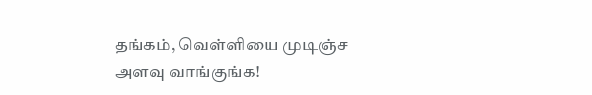தங்கம், வெள்ளியை முடிஞ்ச அளவு வாங்குங்க!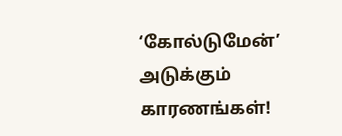‘கோல்டுமேன்’ அடுக்கும் காரணங்கள்!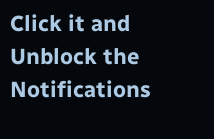Click it and Unblock the Notifications